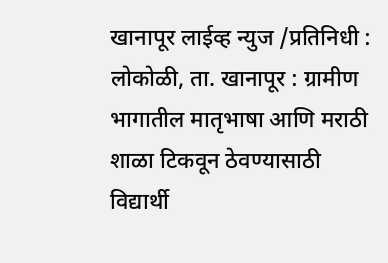खानापूर लाईव्ह न्युज /प्रतिनिधी :
लोकोळी, ता. खानापूर : ग्रामीण भागातील मातृभाषा आणि मराठी शाळा टिकवून ठेवण्यासाठी विद्यार्थी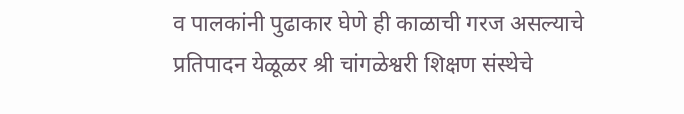व पालकांनी पुढाकार घेणे ही काळाची गरज असल्याचे प्रतिपादन येळूळर श्री चांगळेश्वरी शिक्षण संस्थेचे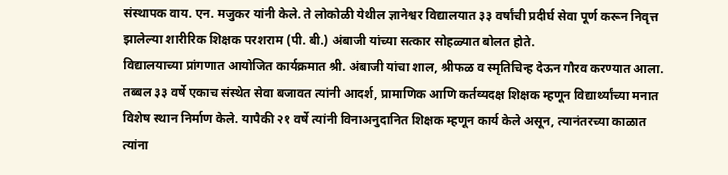संस्थापक वाय. एन. मजुकर यांनी केले. ते लोकोळी येथील ज्ञानेश्वर विद्यालयात ३३ वर्षांची प्रदीर्घ सेवा पूर्ण करून निवृत्त झालेल्या शारीरिक शिक्षक परशराम (पी. बी.) अंबाजी यांच्या सत्कार सोहळ्यात बोलत होते.
विद्यालयाच्या प्रांगणात आयोजित कार्यक्रमात श्री. अंबाजी यांचा शाल, श्रीफळ व स्मृतिचिन्ह देऊन गौरव करण्यात आला. तब्बल ३३ वर्षे एकाच संस्थेत सेवा बजावत त्यांनी आदर्श, प्रामाणिक आणि कर्तव्यदक्ष शिक्षक म्हणून विद्यार्थ्यांच्या मनात विशेष स्थान निर्माण केले. यापैकी २१ वर्षे त्यांनी विनाअनुदानित शिक्षक म्हणून कार्य केले असून, त्यानंतरच्या काळात त्यांना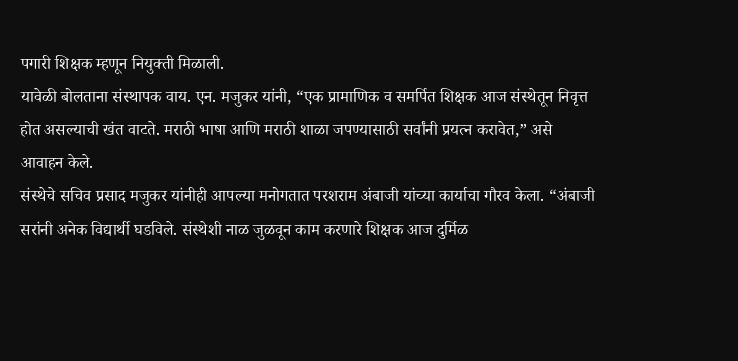पगारी शिक्षक म्हणून नियुक्ती मिळाली.
यावेळी बोलताना संस्थापक वाय. एन. मजुकर यांनी, “एक प्रामाणिक व समर्पित शिक्षक आज संस्थेतून निवृत्त होत असल्याची खंत वाटते. मराठी भाषा आणि मराठी शाळा जपण्यासाठी सर्वांनी प्रयत्न करावेत,” असे आवाहन केले.
संस्थेचे सचिव प्रसाद मजुकर यांनीही आपल्या मनोगतात परशराम अंबाजी यांच्या कार्याचा गौरव केला. “अंबाजी सरांनी अनेक विद्यार्थी घडविले. संस्थेशी नाळ जुळवून काम करणारे शिक्षक आज दुर्मिळ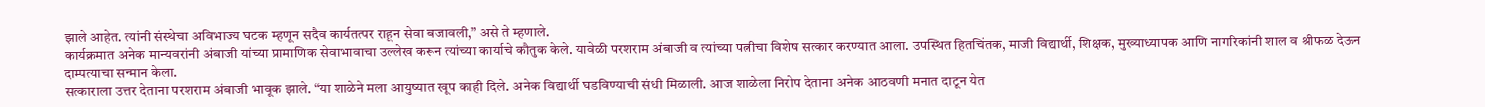झाले आहेत. त्यांनी संस्थेचा अविभाज्य घटक म्हणून सदैव कार्यतत्पर राहून सेवा बजावली,” असे ते म्हणाले.
कार्यक्रमात अनेक मान्यवरांनी अंबाजी यांच्या प्रामाणिक सेवाभावाचा उल्लेख करून त्यांच्या कार्याचे कौतुक केले. यावेळी परशराम अंबाजी व त्यांच्या पत्नीचा विशेष सत्कार करण्यात आला. उपस्थित हितचिंतक, माजी विद्यार्थी, शिक्षक, मुख्याध्यापक आणि नागरिकांनी शाल व श्रीफळ देऊन दाम्पत्याचा सन्मान केला.
सत्काराला उत्तर देताना परशराम अंबाजी भावूक झाले. “या शाळेने मला आयुष्यात खूप काही दिले. अनेक विद्यार्थी घडविण्याची संधी मिळाली. आज शाळेला निरोप देताना अनेक आठवणी मनात दाटून येत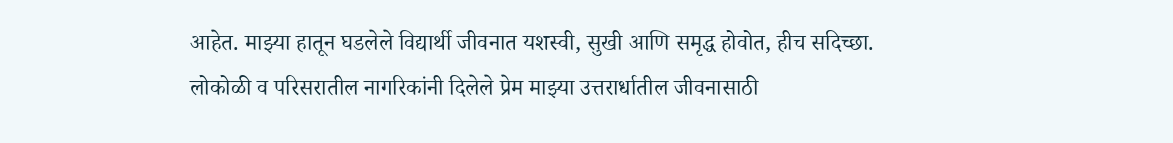आहेत. माझ्या हातून घडलेले विद्यार्थी जीवनात यशस्वी, सुखी आणि समृद्ध होवोत, हीच सदिच्छा. लोकोळी व परिसरातील नागरिकांनी दिलेले प्रेम माझ्या उत्तरार्धातील जीवनासाठी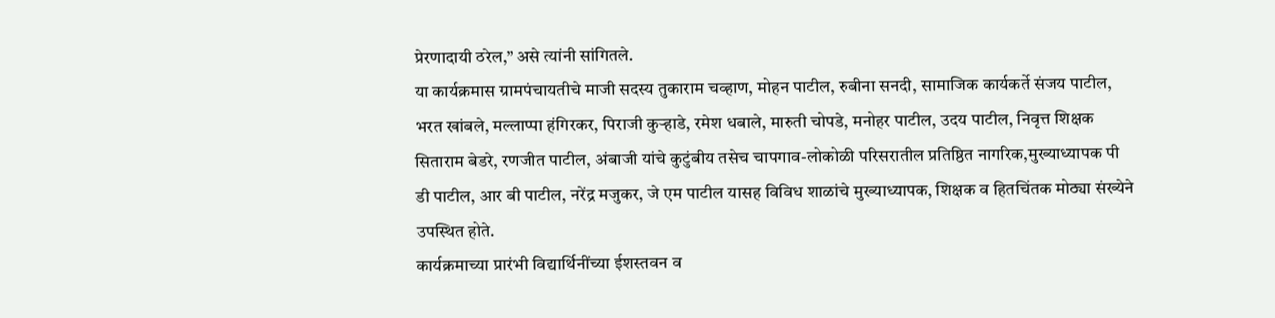प्रेरणादायी ठरेल,” असे त्यांनी सांगितले.
या कार्यक्रमास ग्रामपंचायतीचे माजी सदस्य तुकाराम चव्हाण, मोहन पाटील, रुबीना सनदी, सामाजिक कार्यकर्ते संजय पाटील, भरत खांबले, मल्लाप्पा हंगिरकर, पिराजी कुऱ्हाडे, रमेश धबाले, मारुती चोपडे, मनोहर पाटील, उदय पाटील, निवृत्त शिक्षक सिताराम बेडरे, रणजीत पाटील, अंबाजी यांचे कुटुंबीय तसेच चापगाव-लोकोळी परिसरातील प्रतिष्ठित नागरिक,मुख्याध्यापक पी डी पाटील, आर बी पाटील, नरेंद्र मजुकर, जे एम पाटील यासह विविध शाळांचे मुख्याध्यापक, शिक्षक व हितचिंतक मोठ्या संख्येने उपस्थित होते.
कार्यक्रमाच्या प्रारंभी विद्यार्थिनींच्या ईशस्तवन व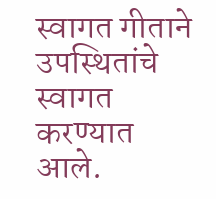स्वागत गीताने उपस्थितांचे स्वागत करण्यात आले.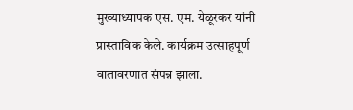मुख्याध्यापक एस. एम. येळूरकर यांनी प्रास्ताविक केले. कार्यक्रम उत्साहपूर्ण वातावरणात संपन्न झाला.